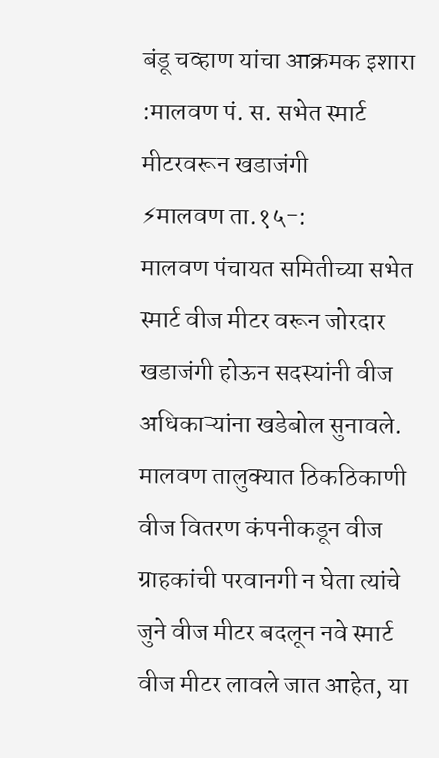बंडू चव्हाण यांचा आक्रमक इशारा :मालवण पं. स. सभेत स्मार्ट मीटरवरून खडाजंगी
⚡मालवण ता.१५-:
मालवण पंचायत समितीच्या सभेत स्मार्ट वीज मीटर वरून जोरदार खडाजंगी होऊन सदस्यांनी वीज अधिकाऱ्यांना खडेबोल सुनावले. मालवण तालुक्यात ठिकठिकाणी वीज वितरण कंपनीकडून वीज ग्राहकांची परवानगी न घेता त्यांचे जुने वीज मीटर बदलून नवे स्मार्ट वीज मीटर लावले जात आहेत, या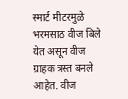स्मार्ट मीटरमुळे भरमसाठ वीज बिले येत असून वीज ग्राहक त्रस्त बनले आहेत. वीज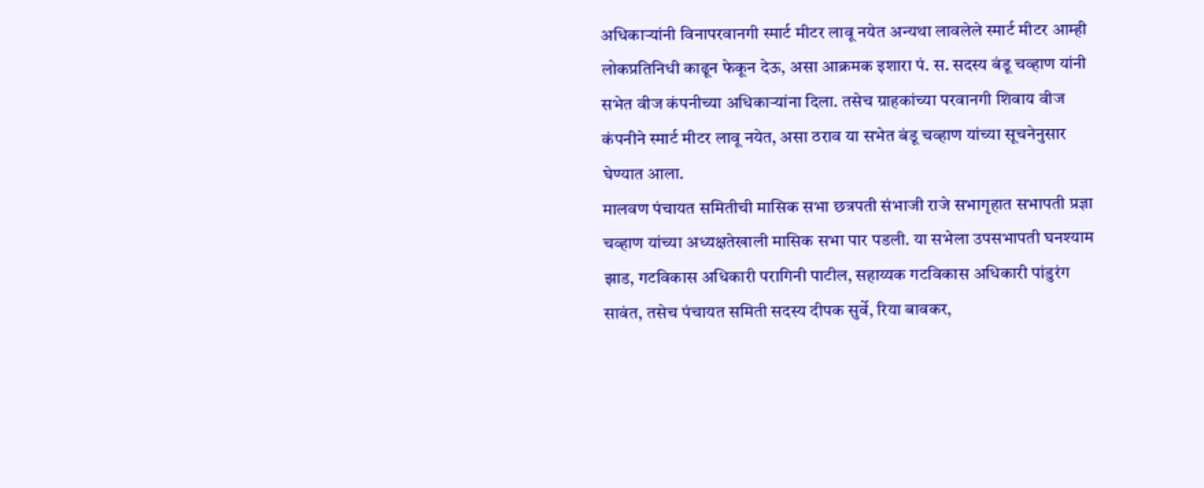अधिकाऱ्यांनी विनापरवानगी स्मार्ट मीटर लावू नयेत अन्यथा लावलेले स्मार्ट मीटर आम्ही लोकप्रतिनिधी काढून फेकून देऊ, असा आक्रमक इशारा पं. स. सदस्य बंडू चव्हाण यांनी सभेत वीज कंपनीच्या अधिकाऱ्यांना दिला. तसेच ग्राहकांच्या परवानगी शिवाय वीज कंपनीने स्मार्ट मीटर लावू नयेत, असा ठराव या सभेत बंडू चव्हाण यांच्या सूचनेनुसार घेण्यात आला.
मालवण पंचायत समितीची मासिक सभा छत्रपती संभाजी राजे सभागृहात सभापती प्रज्ञा चव्हाण यांच्या अध्यक्षतेखाली मासिक सभा पार पडली. या सभेला उपसभापती घनश्याम झाड, गटविकास अधिकारी परागिनी पाटील, सहाय्यक गटविकास अधिकारी पांडुरंग सावंत, तसेच पंचायत समिती सदस्य दीपक सुर्वे, रिया बावकर,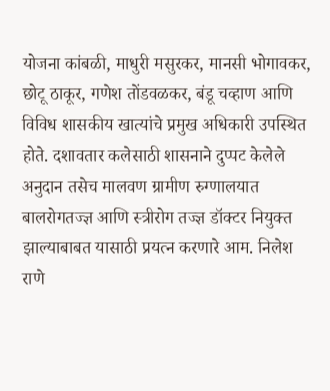योजना कांबळी, माधुरी मसुरकर, मानसी भोगावकर, छोटू ठाकूर, गणेश तोंडवळकर, बंडू चव्हाण आणि विविध शासकीय खात्यांचे प्रमुख अधिकारी उपस्थित होते. दशावतार कलेसाठी शासनाने दुप्पट केलेले अनुदान तसेच मालवण ग्रामीण रुग्णालयात बालरोगतज्ज्ञ आणि स्त्रीरोग तज्ज्ञ डॉक्टर नियुक्त झाल्याबाबत यासाठी प्रयत्न करणारे आम. निलेश राणे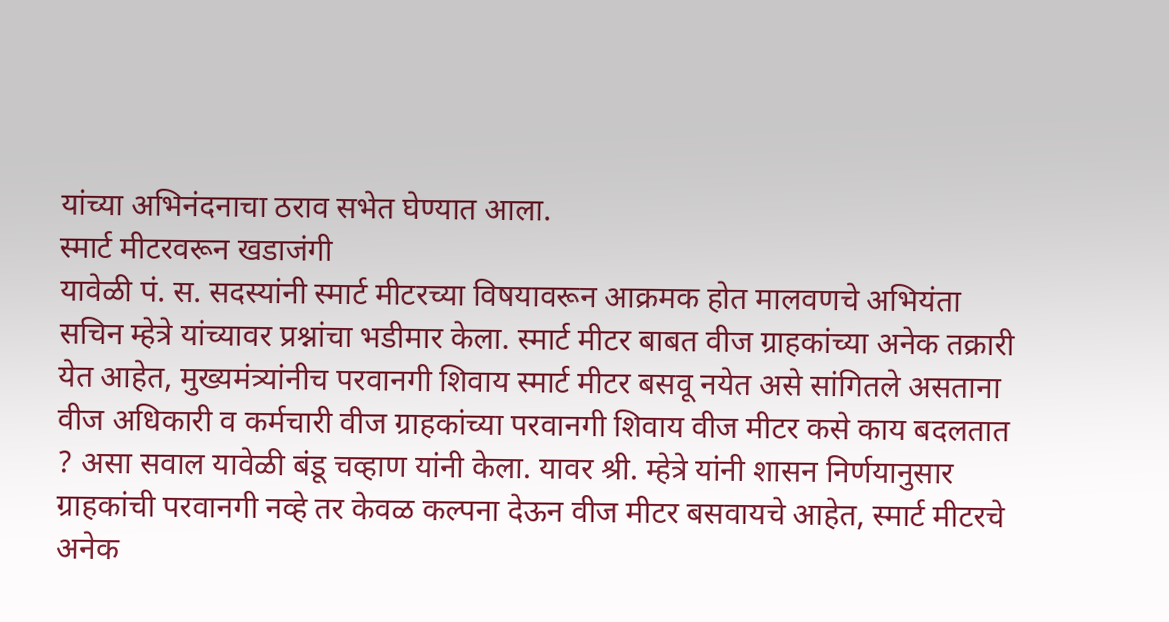यांच्या अभिनंदनाचा ठराव सभेत घेण्यात आला.
स्मार्ट मीटरवरून खडाजंगी
यावेळी पं. स. सदस्यांनी स्मार्ट मीटरच्या विषयावरून आक्रमक होत मालवणचे अभियंता सचिन म्हेत्रे यांच्यावर प्रश्नांचा भडीमार केला. स्मार्ट मीटर बाबत वीज ग्राहकांच्या अनेक तक्रारी येत आहेत, मुख्यमंत्र्यांनीच परवानगी शिवाय स्मार्ट मीटर बसवू नयेत असे सांगितले असताना वीज अधिकारी व कर्मचारी वीज ग्राहकांच्या परवानगी शिवाय वीज मीटर कसे काय बदलतात ? असा सवाल यावेळी बंडू चव्हाण यांनी केला. यावर श्री. म्हेत्रे यांनी शासन निर्णयानुसार ग्राहकांची परवानगी नव्हे तर केवळ कल्पना देऊन वीज मीटर बसवायचे आहेत, स्मार्ट मीटरचे अनेक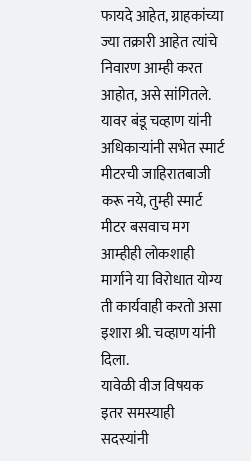फायदे आहेत, ग्राहकांच्या ज्या तक्रारी आहेत त्यांचे निवारण आम्ही करत आहोत, असे सांगितले. यावर बंडू चव्हाण यांनी अधिकाऱ्यांनी सभेत स्मार्ट मीटरची जाहिरातबाजी करू नये, तुम्ही स्मार्ट मीटर बसवाच मग आम्हीही लोकशाही मार्गाने या विरोधात योग्य ती कार्यवाही करतो असा इशारा श्री. चव्हाण यांनी दिला.
यावेळी वीज विषयक इतर समस्याही सदस्यांनी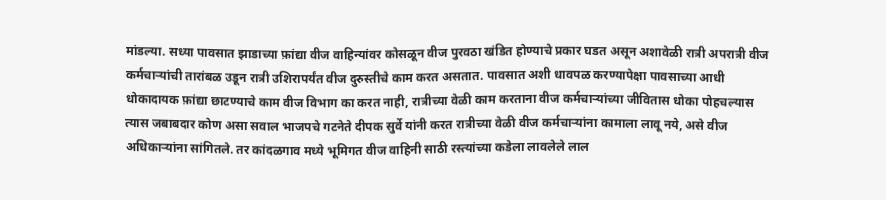मांडल्या. सध्या पावसात झाडाच्या फ़ांद्या वीज वाहिन्यांवर कोसळून वीज पुरवठा खंडित होण्याचे प्रकार घडत असून अशावेळी रात्री अपरात्री वीज कर्मचाऱ्यांची तारांबळ उडून रात्री उशिरापर्यंत वीज दुरुस्तीचे काम करत असतात. पावसात अशी धावपळ करण्यापेक्षा पावसाच्या आधी धोकादायक फ़ांद्या छाटण्याचे काम वीज विभाग का करत नाही, रात्रीच्या वेळी काम करताना वीज कर्मचाऱ्यांच्या जीवितास धोका पोहचल्यास त्यास जबाबदार कोण असा सवाल भाजपचे गटनेते दीपक सुर्वे यांनी करत रात्रीच्या वेळी वीज कर्मचाऱ्यांना कामाला लावू नये, असे वीज अधिकाऱ्यांना सांगितले. तर कांदळगाव मध्ये भूमिगत वीज वाहिनी साठी रस्त्यांच्या कडेला लावलेले लाल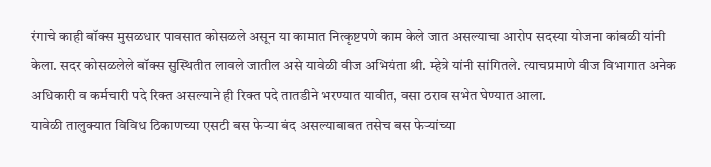रंगाचे काही बॉक्स मुसळधार पावसात कोसळले असून या कामात नित्कृष्टपणे काम केले जात असल्याचा आरोप सदस्या योजना कांबळी यांनी केला. सदर कोसळलेले बॉक्स सुस्थितीत लावले जातील असे यावेळी वीज अभियंता श्री. म्हेत्रे यांनी सांगितले. त्याचप्रमाणे वीज विभागात अनेक अधिकारी व कर्मचारी पदे रिक्त असल्याने ही रिक्त पदे तातडीने भरण्यात यावीत, वसा ठराव सभेत घेण्यात आला.
यावेळी तालुक्यात विविध ठिकाणच्या एसटी बस फेऱ्या बंद असल्याबाबत तसेच बस फेऱ्यांच्या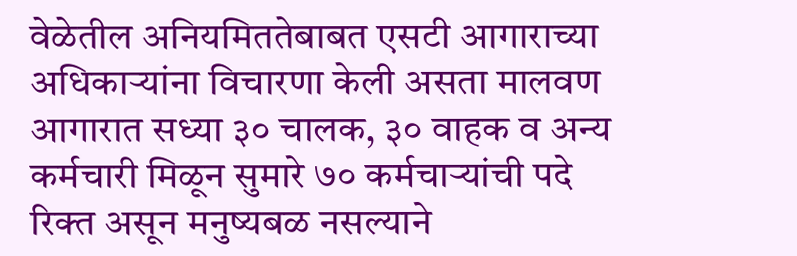वेळेतील अनियमिततेबाबत एसटी आगाराच्या अधिकाऱ्यांना विचारणा केली असता मालवण आगारात सध्या ३० चालक, ३० वाहक व अन्य कर्मचारी मिळून सुमारे ७० कर्मचाऱ्यांची पदे रिक्त असून मनुष्यबळ नसल्याने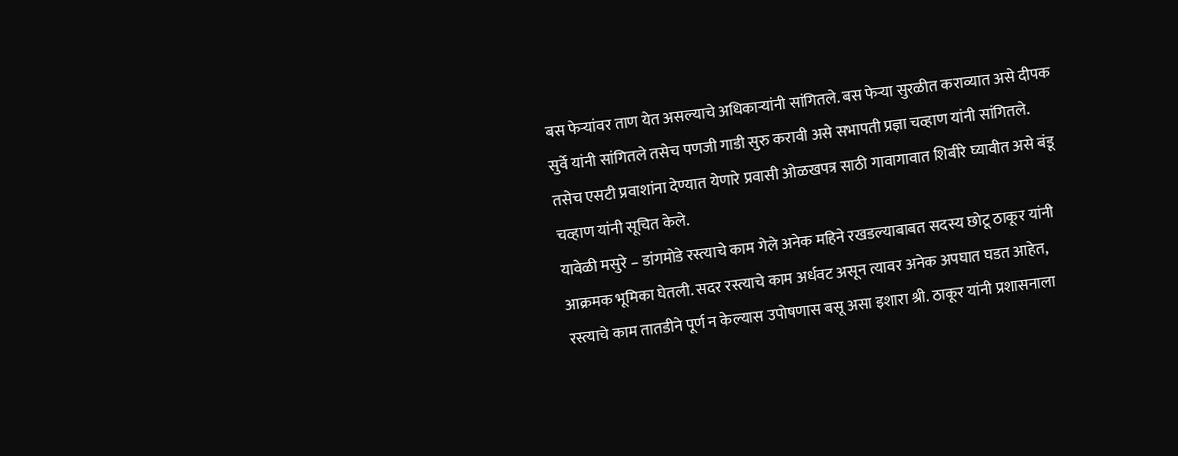बस फेऱ्यांवर ताण येत असल्याचे अधिकाऱ्यांनी सांगितले. बस फेऱ्या सुरळीत कराव्यात असे दीपक सुर्वे यांनी सांगितले तसेच पणजी गाडी सुरु करावी असे सभापती प्रज्ञा चव्हाण यांनी सांगितले. तसेच एसटी प्रवाशांना देण्यात येणारे प्रवासी ओळखपत्र साठी गावागावात शिबीरे घ्यावीत असे बंडू चव्हाण यांनी सूचित केले.
यावेळी मसुरे – डांगमोडे रस्त्याचे काम गेले अनेक महिने रखडल्याबाबत सदस्य छोटू ठाकूर यांनी आक्रमक भूमिका घेतली. सदर रस्त्याचे काम अर्धवट असून त्यावर अनेक अपघात घडत आहेत, रस्त्याचे काम तातडीने पूर्ण न केल्यास उपोषणास बसू असा इशारा श्री. ठाकूर यांनी प्रशासनाला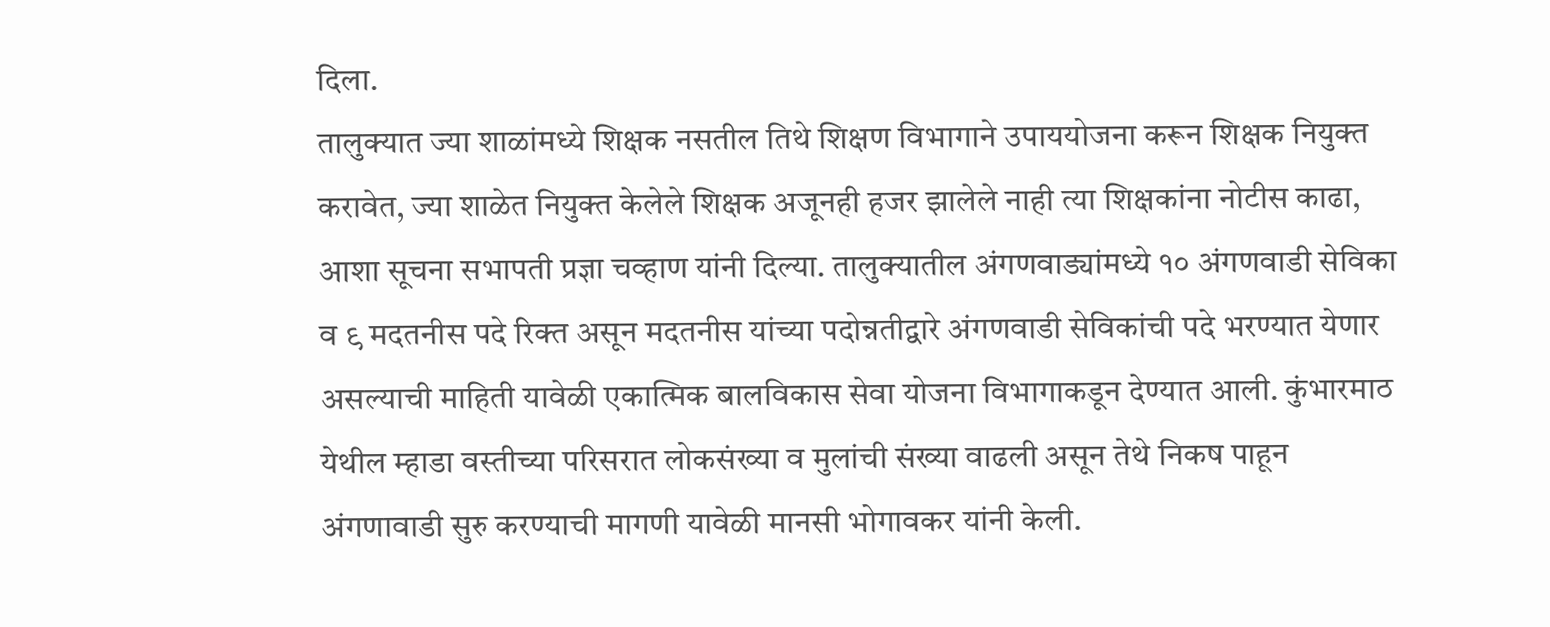दिला.
तालुक्यात ज्या शाळांमध्ये शिक्षक नसतील तिथे शिक्षण विभागाने उपाययोजना करून शिक्षक नियुक्त करावेत, ज्या शाळेत नियुक्त केलेले शिक्षक अजूनही हजर झालेले नाही त्या शिक्षकांना नोटीस काढा, आशा सूचना सभापती प्रज्ञा चव्हाण यांनी दिल्या. तालुक्यातील अंगणवाड्यांमध्ये १० अंगणवाडी सेविका व ९ मदतनीस पदे रिक्त असून मदतनीस यांच्या पदोन्नतीद्वारे अंगणवाडी सेविकांची पदे भरण्यात येणार असल्याची माहिती यावेळी एकात्मिक बालविकास सेवा योजना विभागाकडून देण्यात आली. कुंभारमाठ येथील म्हाडा वस्तीच्या परिसरात लोकसंख्या व मुलांची संख्या वाढली असून तेथे निकष पाहून अंगणावाडी सुरु करण्याची मागणी यावेळी मानसी भोगावकर यांनी केली.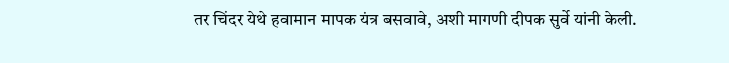तर चिंदर येथे हवामान मापक यंत्र बसवावे, अशी मागणी दीपक सुर्वे यांनी केली.